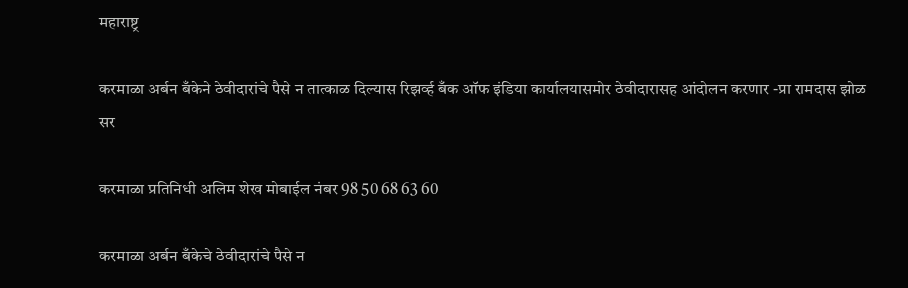महाराष्ट्र

करमाळा अर्बन बँकेने ठेवीदारांचे पैसे न तात्काळ दिल्यास रिझर्व्ह बँक ऑफ इंडिया कार्यालयासमोर ठेवीदारासह आंदोलन करणार -प्रा रामदास झोळ सर

करमाळा प्रतिनिधी अलिम शेख मोबाईल नंबर 98 50 68 63 60

करमाळा अर्बन बँकेचे ठेवीदारांचे पैसे न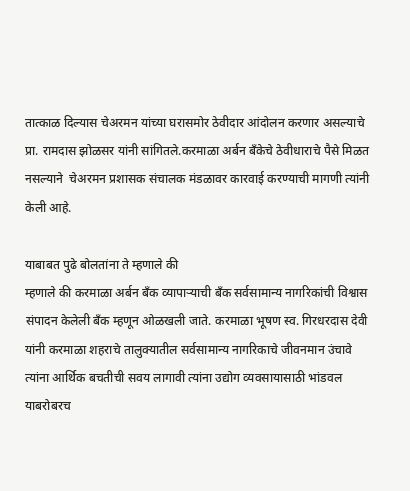तात्काळ दिल्यास चेअरमन यांच्या घरासमोर ठेवीदार आंदोलन करणार असल्याचे प्रा. रामदास झोळसर यांनी सांगितले.करमाळा अर्बन बँकेचे ठेवीधाराचे पैसे मिळत नसल्याने ‌ चेअरमन प्रशासक संचालक मंडळावर कारवाई करण्याची मागणी त्यांनी केली आहे.

याबाबत पुढे बोलतांना ते म्हणाले की
म्हणाले की करमाळा अर्बन बँक व्यापाऱ्याची बँक सर्वसामान्य नागरिकांची विश्वास संपादन केलेली बॅंक म्हणून ओळखली जाते. करमाळा भूषण स्व. गिरधरदास देवी यांनी करमाळा शहराचे तालुक्यातील सर्वसामान्य नागरिकाचे जीवनमान उंचावे त्यांना आर्थिक बचतीची सवय लागावी त्यांना उद्योग व्यवसायासाठी भांडवल याबरोबरच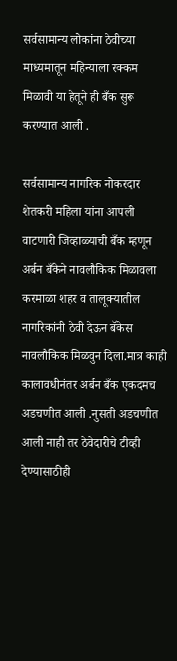सर्वसामान्य लोकांना ठेवीच्या माध्यमातून महिन्याला रक्कम मिळावी या हेतूने ही बँक सुरू करण्यात आली .

सर्वसामान्य नागरिक नोकरदार शेतकरी महिला यांना आपली वाटणारी जिव्हाळ्याची बँक म्हणून अर्बन बँकेने नावलौकिक मिळावला करमाळा शहर व तालूक्यातील नागरिकांनी ठेवी देऊन बॅकेस नावलौकिक मिळवुन दिला.मात्र काही कालावधीनंतर अर्बन बँक एकदमच अडचणीत आली .नुसती अडचणीत आली नाही तर ठेवेदारीचे टीव्ही देण्यासाठीही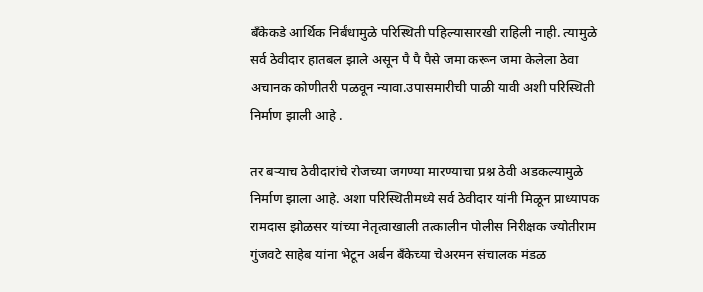बँकेकडे आर्थिक निर्बंधामुळे परिस्थिती पहिल्यासारखी राहिली नाही. त्यामुळे सर्व ठेवीदार हातबल झाले असून पै पै पैसे जमा करून जमा केलेला ठेवा अचानक कोणीतरी पळवून न्यावा.उपासमारीची पाळी यावी अशी परिस्थिती निर्माण झाली आहे .

तर बऱ्याच ठेवीदारांचे रोजच्या जगण्या मारण्याचा प्रश्न ठेवी अडकल्यामुळे निर्माण झाला आहे. अशा परिस्थितीमध्ये सर्व ठेवीदार यांनी मिळून प्राध्यापक रामदास झोळसर यांच्या नेतृत्वाखाली तत्कालीन पोलीस निरीक्षक ज्योतीराम गुंजवटे साहेब यांना भेटून अर्बन बँकेच्या चेअरमन संचालक मंडळ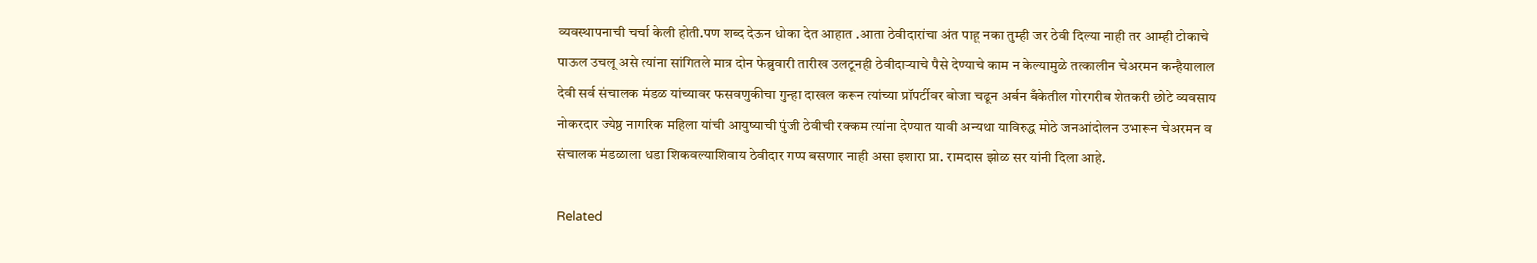व्यवस्थापनाची चर्चा केली होती.पण शब्द देऊन धोका देत आहात .आता ठेवीदारांचा अंत पाहू नका तुम्ही जर ठेवी दिल्या नाही तर आम्ही टोकाचे पाऊल उचलू असे त्यांना सांगितले मात्र दोन फेब्रुवारी तारीख उलटूनही ठेवीदाऱ्याचे पैसे देण्याचे काम न केल्यामुळे तत्कालीन चेअरमन कन्हैयालाल देवी सर्व संचालक मंडळ यांच्यावर फसवणुकीचा गुन्हा दाखल करून त्यांच्या प्रॉपर्टीवर बोजा चढून अर्बन बँकेतील गोरगरीब शेतकरी छोटे व्यवसाय नोकरदार ज्येष्ठ नागरिक महिला यांची आयुष्याची पुंजी ठेवीची रक्कम त्यांना देण्यात यावी अन्यथा याविरुद्ध मोठे जनआंदोलन उभारून चेअरमन व संचालक मंडळाला धडा शिकवल्याशिवाय ठेवीदार गप्प बसणार नाही असा इशारा प्रा. रामदास झोळ सर यांनी दिला आहे.

Related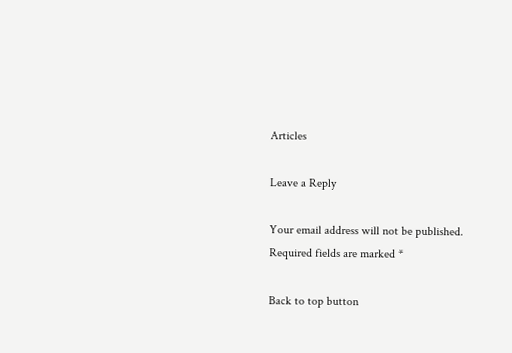Articles

Leave a Reply

Your email address will not be published. Required fields are marked *

Back to top button